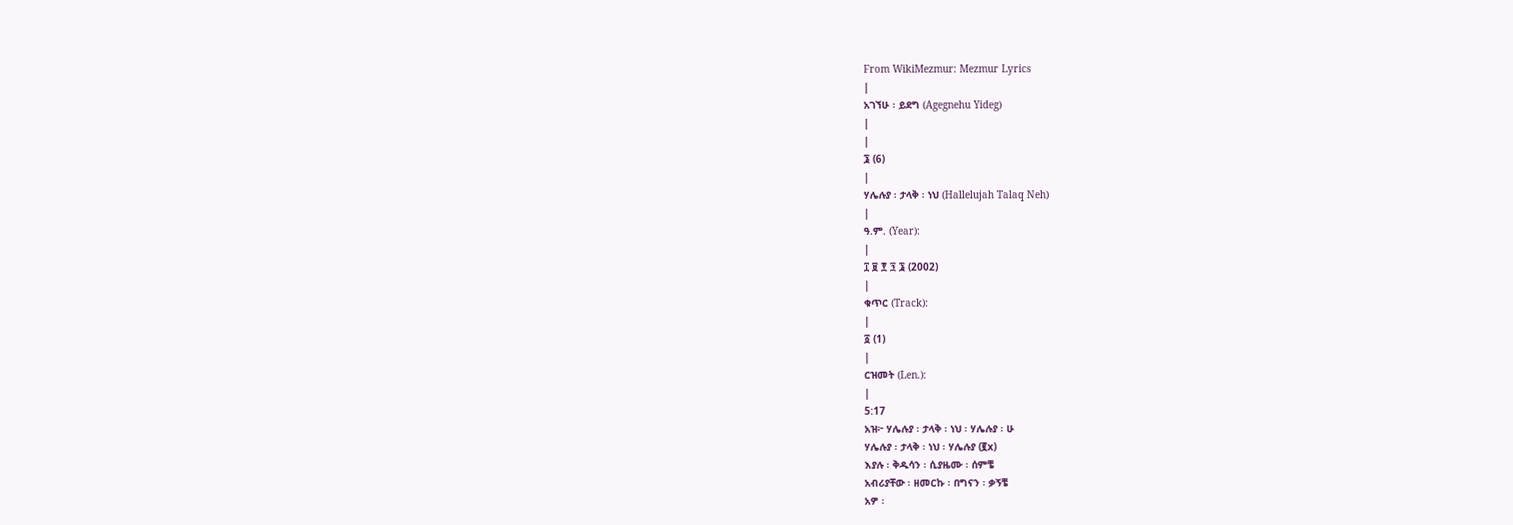From WikiMezmur: Mezmur Lyrics
|
አገኘሁ ፡ ይደግ (Agegnehu Yideg)
|
|
፮ (6)
|
ሃሌሉያ ፡ ታላቅ ፡ ነህ (Hallelujah Talaq Neh)
|
ዓ.ም. (Year):
|
፲ ፱ ፻ ፺ ፮ (2002)
|
ቁጥር (Track):
|
፩ (1)
|
ርዝመት (Len.):
|
5:17
አዝ፦ ሃሌሉያ ፡ ታላቅ ፡ ነህ ፡ ሃሌሉያ ፡ ሁ
ሃሌሉያ ፡ ታላቅ ፡ ነህ ፡ ሃሌሉያ (፪x)
እያሉ ፡ ቅዱሳን ፡ ሲያዜሙ ፡ ሰምቼ
አብሪያቸው ፡ ዘመርኩ ፡ በግናን ፡ ቃኝቼ
አዎ ፡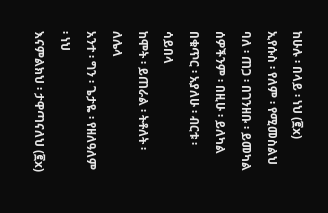ከሁሉ ፡ በላይ ፡ ነህ (፪x)
ኢየሱስ ፡ የለም ፡ የሚመስልህ
ባለ ፡ ጠጋ ፡ በገንዘቡ ፡ ይመካል
ሰዎችንም ፡ በዚሁ ፡ ይለካል
በቁጥር ፡ አያለሁ ፡ ብርቱ ፡ ሳይበላ
ከሞት ፡ ይጠራል ፡ ትቶለት ፡ ለሌላ
አንተ ፡ ግን ፡ ጌታዬ ፡ የዘለዓለም ፡ ነህ
እናምልክህ ፡ ታዋጣናለህ (፪x)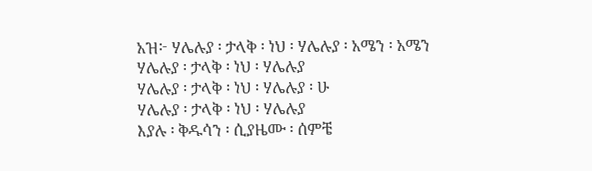አዝ፦ ሃሌሉያ ፡ ታላቅ ፡ ነህ ፡ ሃሌሉያ ፡ አሜን ፡ አሜን
ሃሌሉያ ፡ ታላቅ ፡ ነህ ፡ ሃሌሉያ
ሃሌሉያ ፡ ታላቅ ፡ ነህ ፡ ሃሌሉያ ፡ ሁ
ሃሌሉያ ፡ ታላቅ ፡ ነህ ፡ ሃሌሉያ
እያሉ ፡ ቅዱሳን ፡ ሲያዜሙ ፡ ሰምቼ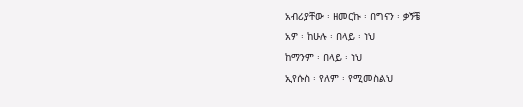አብሪያቸው ፡ ዘመርኩ ፡ በግናን ፡ ቃኝቼ
አዎ ፡ ከሁሉ ፡ በላይ ፡ ነህ
ከማንም ፡ በላይ ፡ ነህ
ኢየሱስ ፡ የለም ፡ የሚመስልህ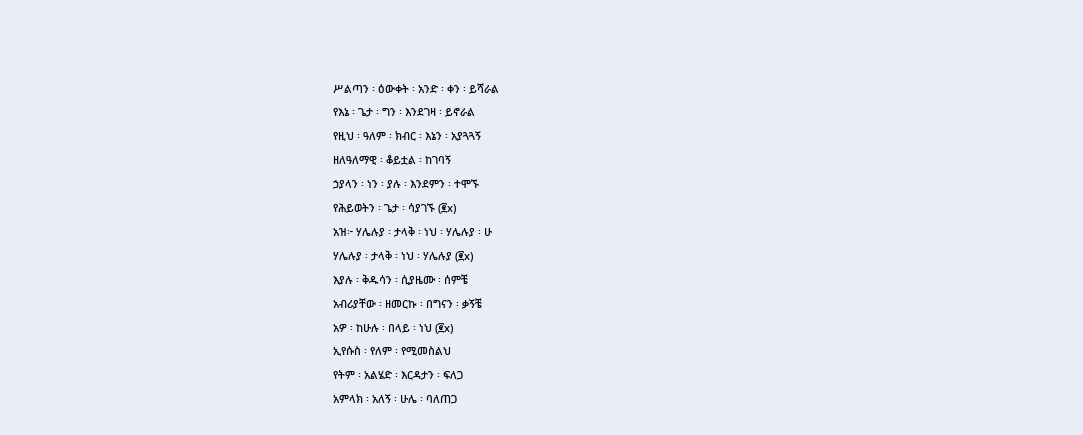ሥልጣን ፡ ዕውቀት ፡ አንድ ፡ ቀን ፡ ይሻራል
የእኔ ፡ ጌታ ፡ ግን ፡ እንደገዛ ፡ ይኖራል
የዚህ ፡ ዓለም ፡ ክብር ፡ እኔን ፡ አያጓጓኝ
ዘለዓለማዊ ፡ ቆይቷል ፡ ከገባኝ
ኃያላን ፡ ነን ፡ ያሉ ፡ እንደምን ፡ ተሞኙ
የሕይወትን ፡ ጌታ ፡ ሳያገኙ (፪x)
አዝ፦ ሃሌሉያ ፡ ታላቅ ፡ ነህ ፡ ሃሌሉያ ፡ ሁ
ሃሌሉያ ፡ ታላቅ ፡ ነህ ፡ ሃሌሉያ (፪x)
እያሉ ፡ ቅዱሳን ፡ ሲያዜሙ ፡ ሰምቼ
አብሪያቸው ፡ ዘመርኩ ፡ በግናን ፡ ቃኝቼ
አዎ ፡ ከሁሉ ፡ በላይ ፡ ነህ (፪x)
ኢየሱስ ፡ የለም ፡ የሚመስልህ
የትም ፡ አልሄድ ፡ እርዳታን ፡ ፍለጋ
አምላክ ፡ አለኝ ፡ ሁሌ ፡ ባለጠጋ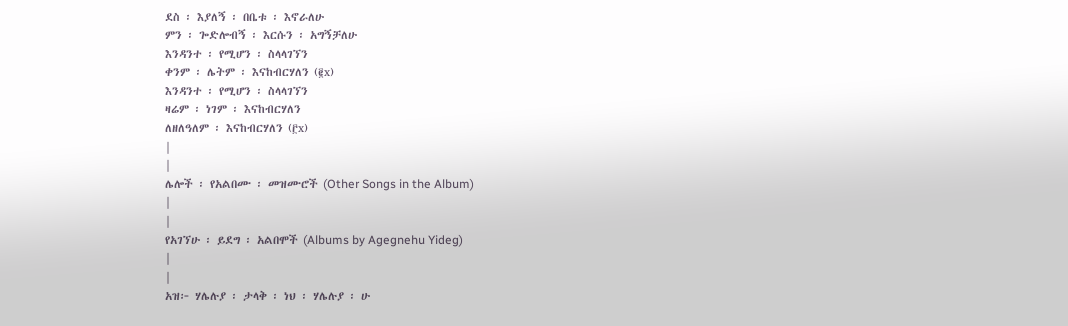ደስ ፡ እያለኝ ፡ በቤቱ ፡ እኖራለሁ
ምን ፡ ጐድሎብኝ ፡ እርሱን ፡ አግኝቻለሁ
እንዳንተ ፡ የሚሆን ፡ ስላላገኘን
ቀንም ፡ ሌትም ፡ እናከብርሃለን (፪x)
እንዳንተ ፡ የሚሆን ፡ ስላላገኘን
ዛሬም ፡ ነገም ፡ እናከብርሃለን
ለዘለዓለም ፡ እናከብርሃለን (፫x)
|
|
ሌሎች ፡ የአልበሙ ፡ መዝሙሮች (Other Songs in the Album)
|
|
የአገኘሁ ፡ ይደግ ፡ አልበሞች (Albums by Agegnehu Yideg)
|
|
አዝ፦ ሃሌሉያ ፡ ታላቅ ፡ ነህ ፡ ሃሌሉያ ፡ ሁ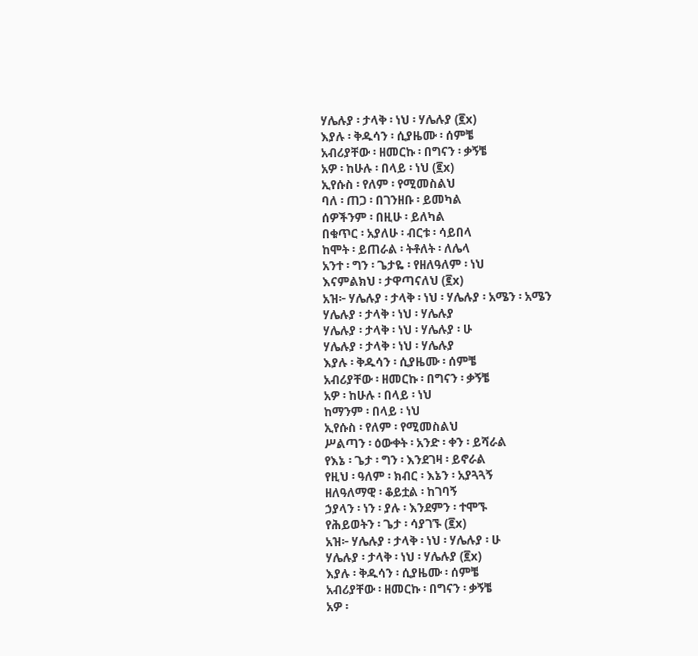ሃሌሉያ ፡ ታላቅ ፡ ነህ ፡ ሃሌሉያ (፪x)
እያሉ ፡ ቅዱሳን ፡ ሲያዜሙ ፡ ሰምቼ
አብሪያቸው ፡ ዘመርኩ ፡ በግናን ፡ ቃኝቼ
አዎ ፡ ከሁሉ ፡ በላይ ፡ ነህ (፪x)
ኢየሱስ ፡ የለም ፡ የሚመስልህ
ባለ ፡ ጠጋ ፡ በገንዘቡ ፡ ይመካል
ሰዎችንም ፡ በዚሁ ፡ ይለካል
በቁጥር ፡ አያለሁ ፡ ብርቱ ፡ ሳይበላ
ከሞት ፡ ይጠራል ፡ ትቶለት ፡ ለሌላ
አንተ ፡ ግን ፡ ጌታዬ ፡ የዘለዓለም ፡ ነህ
እናምልክህ ፡ ታዋጣናለህ (፪x)
አዝ፦ ሃሌሉያ ፡ ታላቅ ፡ ነህ ፡ ሃሌሉያ ፡ አሜን ፡ አሜን
ሃሌሉያ ፡ ታላቅ ፡ ነህ ፡ ሃሌሉያ
ሃሌሉያ ፡ ታላቅ ፡ ነህ ፡ ሃሌሉያ ፡ ሁ
ሃሌሉያ ፡ ታላቅ ፡ ነህ ፡ ሃሌሉያ
እያሉ ፡ ቅዱሳን ፡ ሲያዜሙ ፡ ሰምቼ
አብሪያቸው ፡ ዘመርኩ ፡ በግናን ፡ ቃኝቼ
አዎ ፡ ከሁሉ ፡ በላይ ፡ ነህ
ከማንም ፡ በላይ ፡ ነህ
ኢየሱስ ፡ የለም ፡ የሚመስልህ
ሥልጣን ፡ ዕውቀት ፡ አንድ ፡ ቀን ፡ ይሻራል
የእኔ ፡ ጌታ ፡ ግን ፡ እንደገዛ ፡ ይኖራል
የዚህ ፡ ዓለም ፡ ክብር ፡ እኔን ፡ አያጓጓኝ
ዘለዓለማዊ ፡ ቆይቷል ፡ ከገባኝ
ኃያላን ፡ ነን ፡ ያሉ ፡ እንደምን ፡ ተሞኙ
የሕይወትን ፡ ጌታ ፡ ሳያገኙ (፪x)
አዝ፦ ሃሌሉያ ፡ ታላቅ ፡ ነህ ፡ ሃሌሉያ ፡ ሁ
ሃሌሉያ ፡ ታላቅ ፡ ነህ ፡ ሃሌሉያ (፪x)
እያሉ ፡ ቅዱሳን ፡ ሲያዜሙ ፡ ሰምቼ
አብሪያቸው ፡ ዘመርኩ ፡ በግናን ፡ ቃኝቼ
አዎ ፡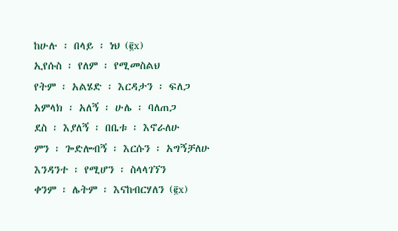ከሁሉ ፡ በላይ ፡ ነህ (፪x)
ኢየሱስ ፡ የለም ፡ የሚመስልህ
የትም ፡ አልሄድ ፡ እርዳታን ፡ ፍለጋ
አምላክ ፡ አለኝ ፡ ሁሌ ፡ ባለጠጋ
ደስ ፡ እያለኝ ፡ በቤቱ ፡ እኖራለሁ
ምን ፡ ጐድሎብኝ ፡ እርሱን ፡ አግኝቻለሁ
እንዳንተ ፡ የሚሆን ፡ ስላላገኘን
ቀንም ፡ ሌትም ፡ እናከብርሃለን (፪x)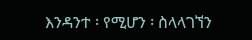እንዳንተ ፡ የሚሆን ፡ ስላላገኘን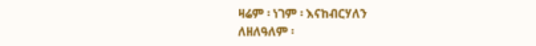ዛሬም ፡ ነገም ፡ እናከብርሃለን
ለዘለዓለም ፡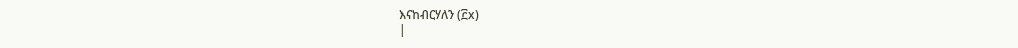እናከብርሃለን (፫x)
|